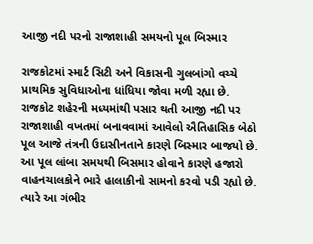આજી નદી પરનો રાજાશાહી સમયનો પૂલ બિસ્માર

રાજકોટમાં સ્માર્ટ સિટી અને વિકાસની ગુલબાંગો વચ્ચે પ્રાથમિક સુવિધાઓના ધાંધિયા જોવા મળી રહ્યા છે. રાજકોટ શહેરની મધ્યમાંથી પસાર થતી આજી નદી પર રાજાશાહી વખતમાં બનાવવામાં આવેલો ઐતિહાસિક બેઠો પૂલ આજે તંત્રની ઉદાસીનતાને કારણે બિસ્માર બાજયો છે. આ પૂલ લાંબા સમયથી બિસમાર હોવાને કારણે હજારો વાહનચાલકોને ભારે હાલાકીનો સામનો કરવો પડી રહ્યો છે. ત્યારે આ ગંભીર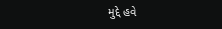મુદ્દે હવે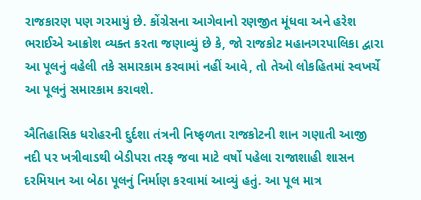રાજકારણ પણ ગરમાયું છે. કોંગ્રેસના આગેવાનો રણજીત મૂંધવા અને હરેશ ભરાઈએ આક્રોશ વ્યક્ત કરતા જણાવ્યું છે કે, જો રાજકોટ મહાનગરપાલિકા દ્વારા આ પૂલનું વહેલી તકે સમારકામ કરવામાં નહીં આવે, તો તેઓ લોકહિતમાં સ્વખર્ચે આ પૂલનું સમારકામ કરાવશે.

ઐતિહાસિક ધરોહરની દુર્દશા તંત્રની નિષ્ફળતા રાજકોટની શાન ગણાતી આજી નદી પર ખત્રીવાડથી બેડીપરા તરફ જવા માટે વર્ષો પહેલા રાજાશાહી શાસન દરમિયાન આ બેઠા પૂલનું નિર્માણ કરવામાં આવ્યું હતું. આ પૂલ માત્ર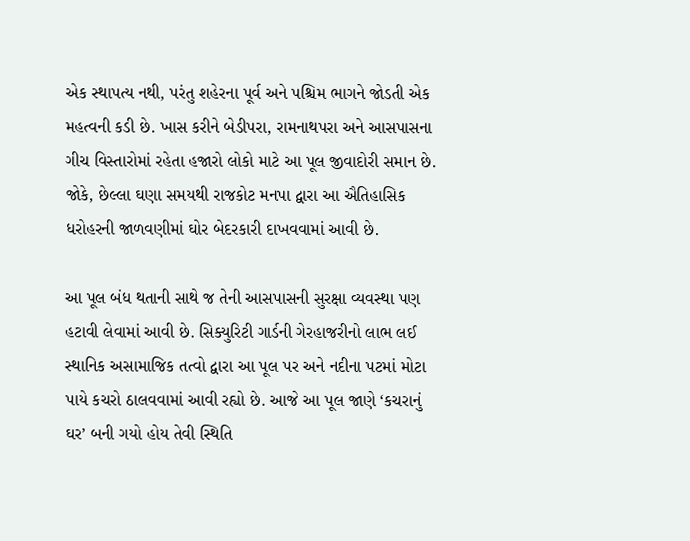એક સ્થાપત્ય નથી, પરંતુ શહેરના પૂર્વ અને પશ્ચિમ ભાગને જોડતી એક મહત્વની કડી છે. ખાસ કરીને બેડીપરા, રામનાથપરા અને આસપાસના ગીચ વિસ્તારોમાં રહેતા હજારો લોકો માટે આ પૂલ જીવાદોરી સમાન છે. જોકે, છેલ્લા ઘણા સમયથી રાજકોટ મનપા દ્વારા આ ઐતિહાસિક ધરોહરની જાળવણીમાં ઘોર બેદરકારી દાખવવામાં આવી છે.

આ પૂલ બંધ થતાની સાથે જ તેની આસપાસની સુરક્ષા વ્યવસ્થા પણ હટાવી લેવામાં આવી છે. સિક્યુરિટી ગાર્ડની ગેરહાજરીનો લાભ લઈ સ્થાનિક અસામાજિક તત્વો દ્વારા આ પૂલ પર અને નદીના પટમાં મોટા પાયે કચરો ઠાલવવામાં આવી રહ્યો છે. આજે આ પૂલ જાણે ‘કચરાનું ઘર’ બની ગયો હોય તેવી સ્થિતિ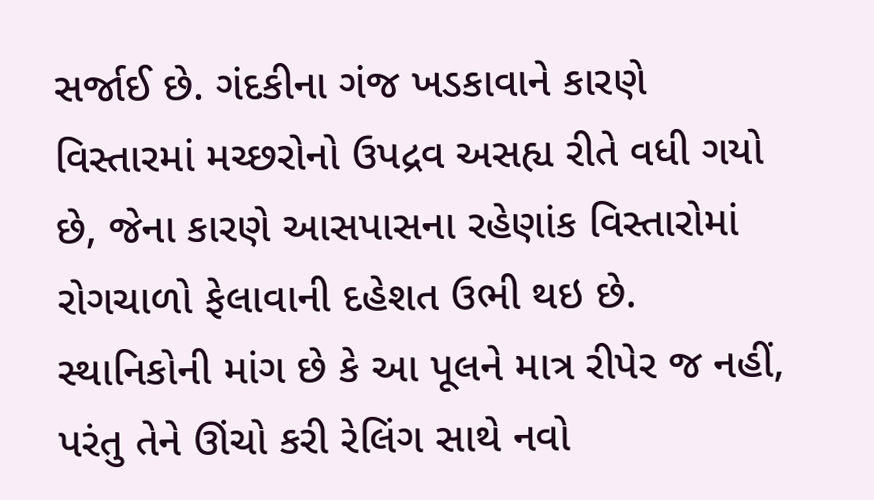સર્જાઈ છે. ગંદકીના ગંજ ખડકાવાને કારણે વિસ્તારમાં મચ્છરોનો ઉપદ્રવ અસહ્ય રીતે વધી ગયો છે, જેના કારણે આસપાસના રહેણાંક વિસ્તારોમાં રોગચાળો ફેલાવાની દહેશત ઉભી થઇ છે. સ્થાનિકોની માંગ છે કે આ પૂલને માત્ર રીપેર જ નહીં, પરંતુ તેને ઊંચો કરી રેલિંગ સાથે નવો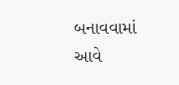બનાવવામાં આવે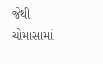જેથી ચોમાસામાં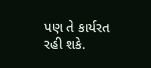પણ તે કાર્યરત રહી શકે.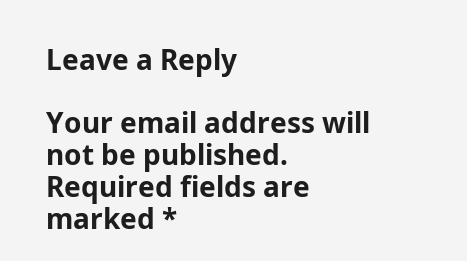Leave a Reply

Your email address will not be published. Required fields are marked *